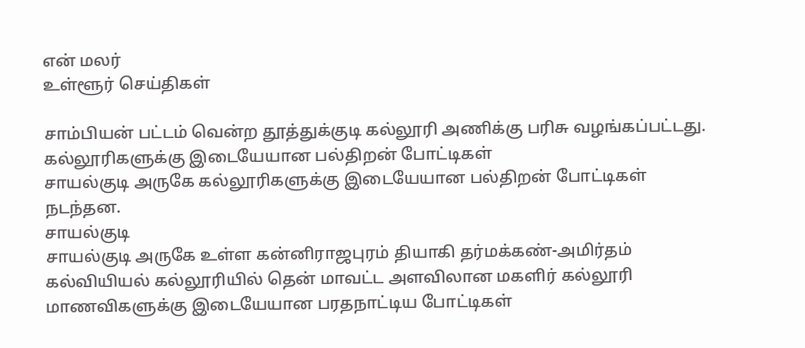என் மலர்
உள்ளூர் செய்திகள்

சாம்பியன் பட்டம் வென்ற தூத்துக்குடி கல்லூரி அணிக்கு பரிசு வழங்கப்பட்டது.
கல்லூரிகளுக்கு இடையேயான பல்திறன் போட்டிகள்
சாயல்குடி அருகே கல்லூரிகளுக்கு இடையேயான பல்திறன் போட்டிகள் நடந்தன.
சாயல்குடி
சாயல்குடி அருகே உள்ள கன்னிராஜபுரம் தியாகி தர்மக்கண்-அமிர்தம் கல்வியியல் கல்லூரியில் தென் மாவட்ட அளவிலான மகளிர் கல்லூரி மாணவிகளுக்கு இடையேயான பரதநாட்டிய போட்டிகள்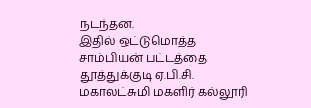நடந்தன.
இதில் ஒட்டுமொத்த சாம்பியன் பட்டத்தை தூத்துக்குடி ஏ.பி.சி. மகாலட்சுமி மகளிர் கல்லூரி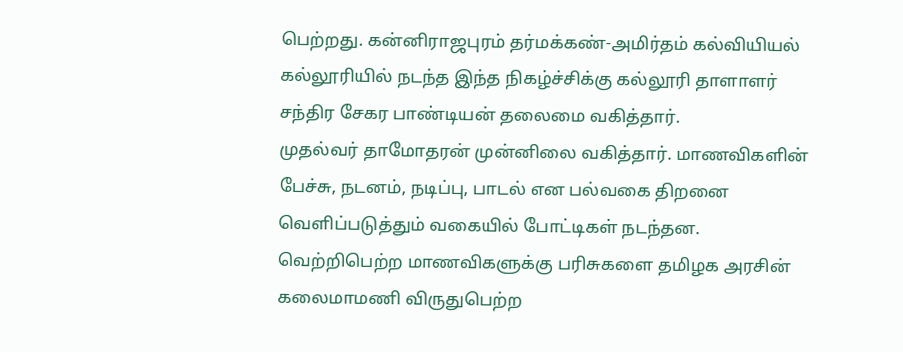பெற்றது. கன்னிராஜபுரம் தர்மக்கண்-அமிர்தம் கல்வியியல் கல்லூரியில் நடந்த இந்த நிகழ்ச்சிக்கு கல்லூரி தாளாளர் சந்திர சேகர பாண்டியன் தலைமை வகித்தார்.
முதல்வர் தாமோதரன் முன்னிலை வகித்தார். மாணவிகளின் பேச்சு, நடனம், நடிப்பு, பாடல் என பல்வகை திறனை வெளிப்படுத்தும் வகையில் போட்டிகள் நடந்தன.
வெற்றிபெற்ற மாணவிகளுக்கு பரிசுகளை தமிழக அரசின் கலைமாமணி விருதுபெற்ற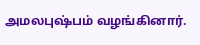அமலபுஷ்பம் வழங்கினார்.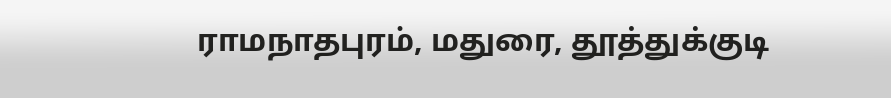ராமநாதபுரம், மதுரை, தூத்துக்குடி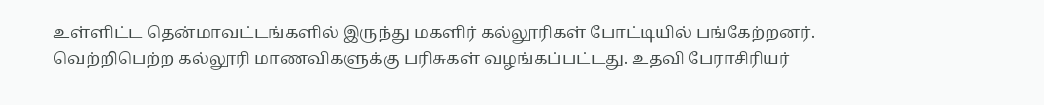உள்ளிட்ட தென்மாவட்டங்களில் இருந்து மகளிர் கல்லூரிகள் போட்டியில் பங்கேற்றனர். வெற்றிபெற்ற கல்லூரி மாணவிகளுக்கு பரிசுகள் வழங்கப்பட்டது. உதவி பேராசிரியர்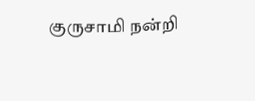குருசாமி நன்றி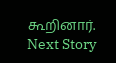கூறினார்.
Next Story